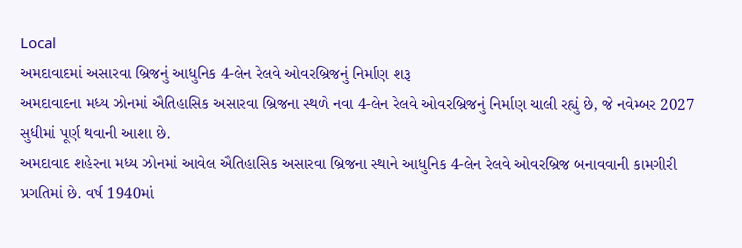Local
અમદાવાદમાં અસારવા બ્રિજનું આધુનિક 4-લેન રેલવે ઓવરબ્રિજનું નિર્માણ શરૂ
અમદાવાદના મધ્ય ઝોનમાં ઐતિહાસિક અસારવા બ્રિજના સ્થળે નવા 4-લેન રેલવે ઓવરબ્રિજનું નિર્માણ ચાલી રહ્યું છે, જે નવેમ્બર 2027 સુધીમાં પૂર્ણ થવાની આશા છે.
અમદાવાદ શહેરના મધ્ય ઝોનમાં આવેલ ઐતિહાસિક અસારવા બ્રિજના સ્થાને આધુનિક 4-લેન રેલવે ઓવરબ્રિજ બનાવવાની કામગીરી પ્રગતિમાં છે. વર્ષ 1940માં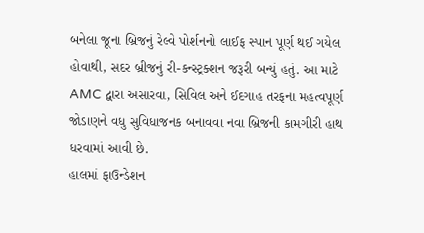બનેલા જૂના બ્રિજનું રેલ્વે પોર્શનનો લાઈફ સ્પાન પૂર્ણ થઈ ગયેલ હોવાથી, સદર બ્રીજનું રી-કન્સ્ટ્રક્શન જરૂરી બન્યું હતું. આ માટે AMC દ્વારા અસારવા, સિવિલ અને ઈદગાહ તરફના મહત્વપૂર્ણ જોડાણને વધુ સુવિધાજનક બનાવવા નવા બ્રિજની કામગીરી હાથ ધરવામાં આવી છે.
હાલમાં ફાઉન્ડેશન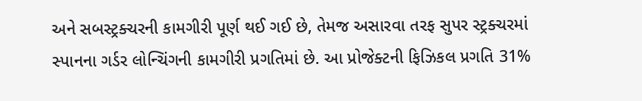અને સબસ્ટ્રક્ચરની કામગીરી પૂર્ણ થઈ ગઈ છે, તેમજ અસારવા તરફ સુપર સ્ટ્રક્ચરમાં સ્પાનના ગર્ડર લોન્ચિંગની કામગીરી પ્રગતિમાં છે. આ પ્રોજેક્ટની ફિઝિકલ પ્રગતિ 31%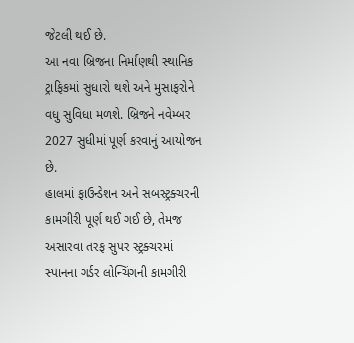જેટલી થઈ છે.
આ નવા બ્રિજના નિર્માણથી સ્થાનિક ટ્રાફિકમાં સુધારો થશે અને મુસાફરોને વધુ સુવિધા મળશે. બ્રિજને નવેમ્બર 2027 સુધીમાં પૂર્ણ કરવાનું આયોજન છે.
હાલમાં ફાઉન્ડેશન અને સબસ્ટ્રક્ચરની કામગીરી પૂર્ણ થઈ ગઈ છે, તેમજ અસારવા તરફ સુપર સ્ટ્રક્ચરમાં સ્પાનના ગર્ડર લોન્ચિંગની કામગીરી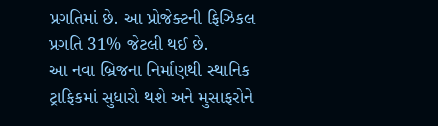પ્રગતિમાં છે. આ પ્રોજેક્ટની ફિઝિકલ પ્રગતિ 31% જેટલી થઈ છે.
આ નવા બ્રિજના નિર્માણથી સ્થાનિક ટ્રાફિકમાં સુધારો થશે અને મુસાફરોને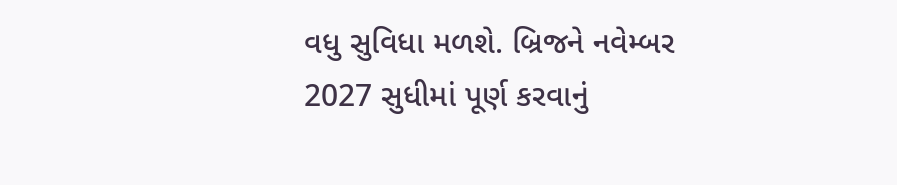વધુ સુવિધા મળશે. બ્રિજને નવેમ્બર 2027 સુધીમાં પૂર્ણ કરવાનું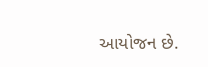આયોજન છે.